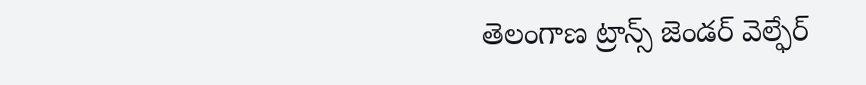తెలంగాణ ట్రాన్స్ జెండర్ వెల్ఫేర్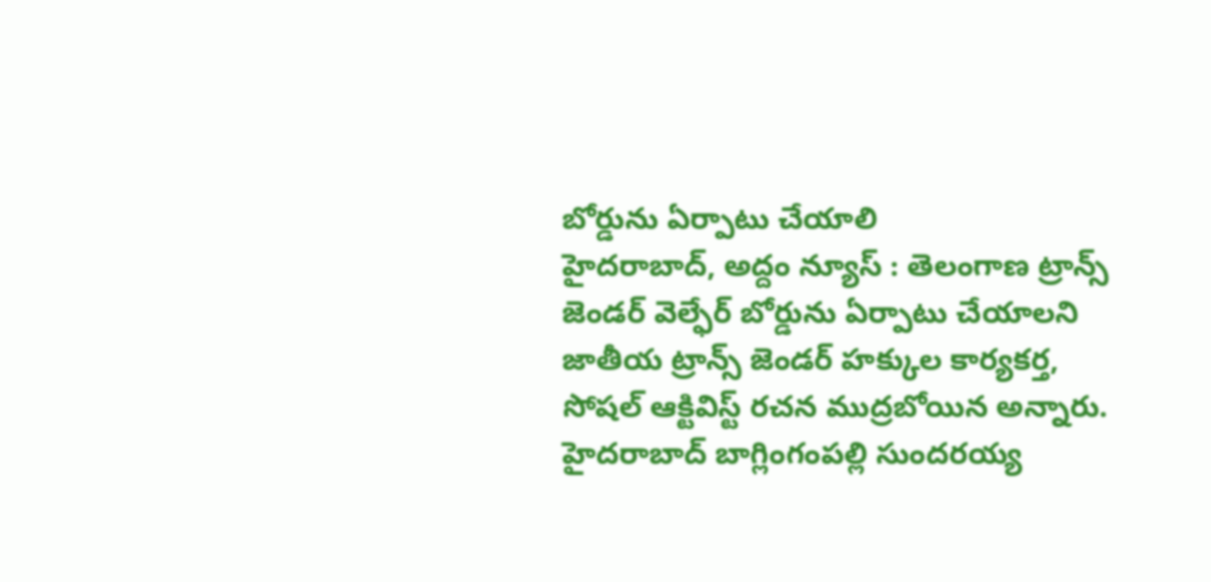బోర్డును ఏర్పాటు చేయాలి
హైదరాబాద్, అద్దం న్యూస్ : తెలంగాణ ట్రాన్స్ జెండర్ వెల్ఫేర్ బోర్డును ఏర్పాటు చేయాలని జాతీయ ట్రాన్స్ జెండర్ హక్కుల కార్యకర్త, సోషల్ ఆక్టివిస్ట్ రచన ముద్రబోయిన అన్నారు. హైదరాబాద్ బాగ్లింగంపల్లి సుందరయ్య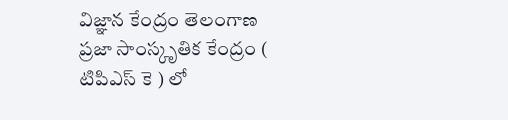విజ్ఞాన కేంద్రం తెలంగాణ ప్రజా సాంస్కృతిక కేంద్రం ( టిపిఎస్ కె ) లో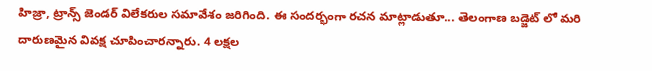హిజ్రా, ట్రాన్స్ జెండర్ విలేకరుల సమావేశం జరిగింది. ఈ సందర్భంగా రచన మాట్లాడుతూ... తెలంగాణ బడ్జెట్ లో మరి దారుణమైన వివక్ష చూపించారన్నారు. 4 లక్షల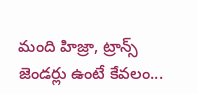మంది హిజ్రా, ట్రాన్స్ జెండర్లు ఉంటే కేవలం...